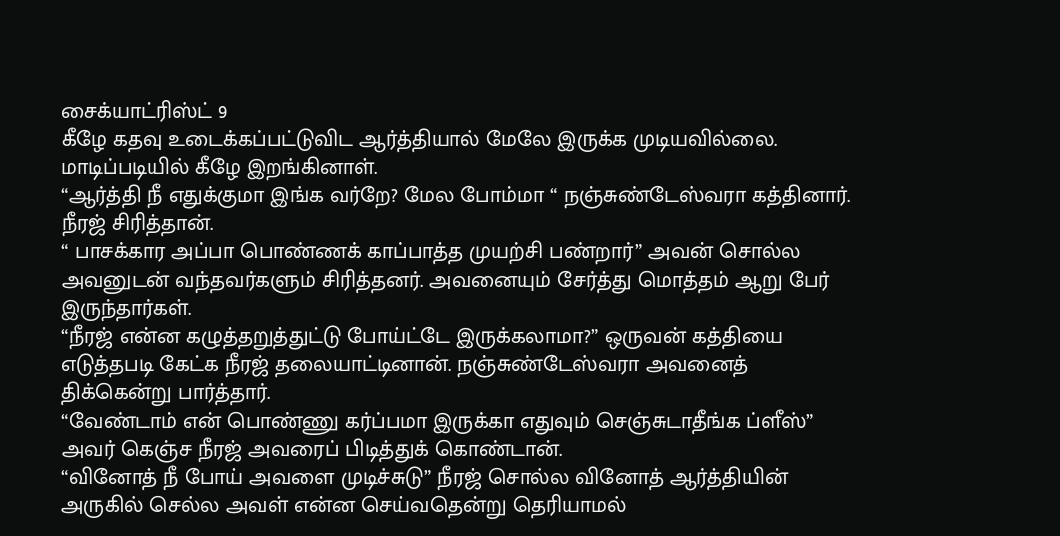சைக்யாட்ரிஸ்ட் 9
கீழே கதவு உடைக்கப்பட்டுவிட ஆர்த்தியால் மேலே இருக்க முடியவில்லை.
மாடிப்படியில் கீழே இறங்கினாள்.
“ஆர்த்தி நீ எதுக்குமா இங்க வர்றே? மேல போம்மா “ நஞ்சுண்டேஸ்வரா கத்தினார்.
நீரஜ் சிரித்தான்.
“ பாசக்கார அப்பா பொண்ணக் காப்பாத்த முயற்சி பண்றார்” அவன் சொல்ல அவனுடன் வந்தவர்களும் சிரித்தனர். அவனையும் சேர்த்து மொத்தம் ஆறு பேர் இருந்தார்கள்.
“நீரஜ் என்ன கழுத்தறுத்துட்டு போய்ட்டே இருக்கலாமா?” ஒருவன் கத்தியை எடுத்தபடி கேட்க நீரஜ் தலையாட்டினான். நஞ்சுண்டேஸ்வரா அவனைத் திக்கென்று பார்த்தார்.
“வேண்டாம் என் பொண்ணு கர்ப்பமா இருக்கா எதுவும் செஞ்சுடாதீங்க ப்ளீஸ்” அவர் கெஞ்ச நீரஜ் அவரைப் பிடித்துக் கொண்டான்.
“வினோத் நீ போய் அவளை முடிச்சுடு” நீரஜ் சொல்ல வினோத் ஆர்த்தியின் அருகில் செல்ல அவள் என்ன செய்வதென்று தெரியாமல்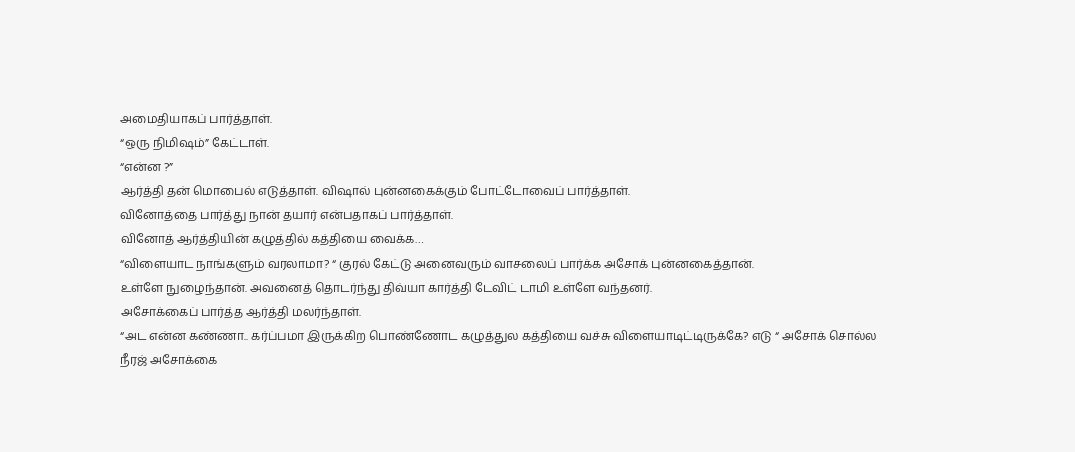அமைதியாகப் பார்த்தாள்.
“ஒரு நிமிஷம்” கேட்டாள்.
“என்ன ?”
ஆர்த்தி தன் மொபைல் எடுத்தாள். விஷால் புன்னகைக்கும் போட்டோவைப் பார்த்தாள்.
வினோத்தை பார்த்து நான் தயார் என்பதாகப் பார்த்தாள்.
வினோத் ஆர்த்தியின் கழுத்தில் கத்தியை வைக்க…
“விளையாட நாங்களும் வரலாமா? “ குரல் கேட்டு அனைவரும் வாசலைப் பார்க்க அசோக் புன்னகைத்தான்.
உள்ளே நுழைந்தான். அவனைத் தொடர்ந்து திவ்யா கார்த்தி டேவிட் டாமி உள்ளே வந்தனர்.
அசோக்கைப் பார்த்த ஆர்த்தி மலர்ந்தாள்.
“அட என்ன கண்ணா.. கர்ப்பமா இருக்கிற பொண்ணோட கழுத்துல கத்தியை வச்சு விளையாடிட்டிருக்கே? எடு “ அசோக் சொல்ல நீரஜ் அசோக்கை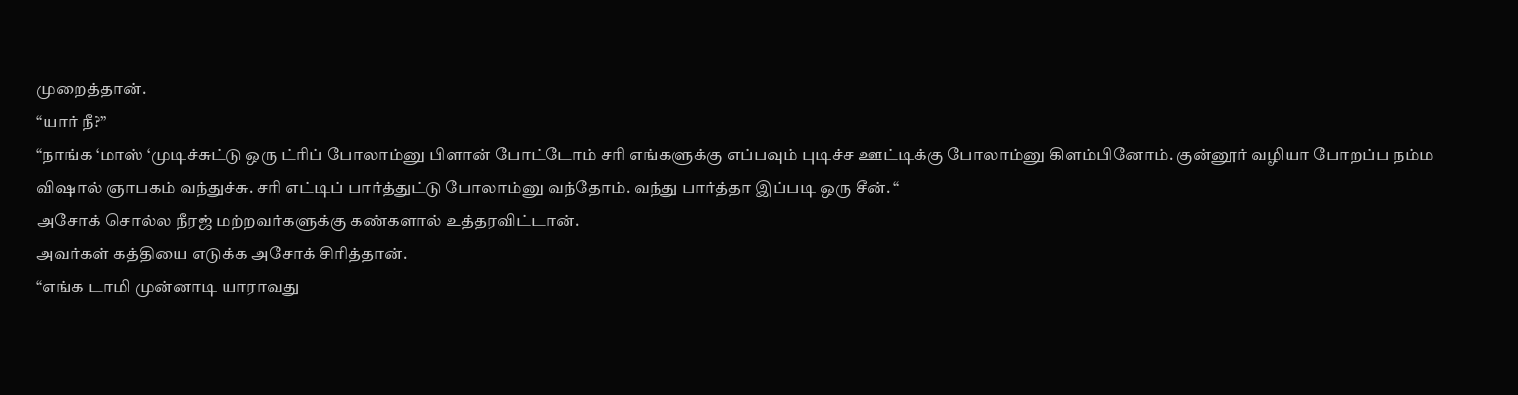முறைத்தான்.
“யார் நீ?”
“நாங்க ‘மாஸ் ‘முடிச்சுட்டு ஒரு ட்ரிப் போலாம்னு பிளான் போட்டோம் சரி எங்களுக்கு எப்பவும் புடிச்ச ஊட்டிக்கு போலாம்னு கிளம்பினோம். குன்னூர் வழியா போறப்ப நம்ம விஷால் ஞாபகம் வந்துச்சு. சரி எட்டிப் பார்த்துட்டு போலாம்னு வந்தோம். வந்து பார்த்தா இப்படி ஒரு சீன். “
அசோக் சொல்ல நீரஜ் மற்றவர்களுக்கு கண்களால் உத்தரவிட்டான்.
அவர்கள் கத்தியை எடுக்க அசோக் சிரித்தான்.
“எங்க டாமி முன்னாடி யாராவது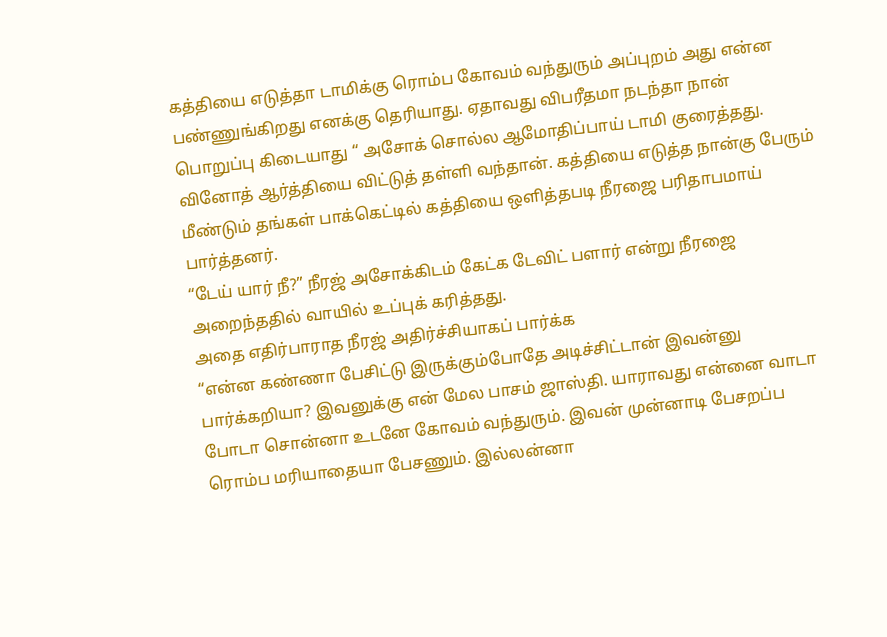கத்தியை எடுத்தா டாமிக்கு ரொம்ப கோவம் வந்துரும் அப்புறம் அது என்ன பண்ணுங்கிறது எனக்கு தெரியாது. ஏதாவது விபரீதமா நடந்தா நான் பொறுப்பு கிடையாது “ அசோக் சொல்ல ஆமோதிப்பாய் டாமி குரைத்தது.
வினோத் ஆர்த்தியை விட்டுத் தள்ளி வந்தான். கத்தியை எடுத்த நான்கு பேரும் மீண்டும் தங்கள் பாக்கெட்டில் கத்தியை ஒளித்தபடி நீரஜை பரிதாபமாய் பார்த்தனர்.
“டேய் யார் நீ?” நீரஜ் அசோக்கிடம் கேட்க டேவிட் பளார் என்று நீரஜை அறைந்ததில் வாயில் உப்புக் கரித்தது.
அதை எதிர்பாராத நீரஜ் அதிர்ச்சியாகப் பார்க்க
“என்ன கண்ணா பேசிட்டு இருக்கும்போதே அடிச்சிட்டான் இவன்னு பார்க்கறியா? இவனுக்கு என் மேல பாசம் ஜாஸ்தி. யாராவது என்னை வாடா போடா சொன்னா உடனே கோவம் வந்துரும். இவன் முன்னாடி பேசறப்ப ரொம்ப மரியாதையா பேசணும். இல்லன்னா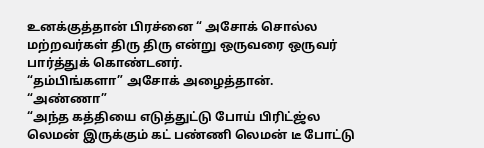உனக்குத்தான் பிரச்னை “ அசோக் சொல்ல மற்றவர்கள் திரு திரு என்று ஒருவரை ஒருவர் பார்த்துக் கொண்டனர்.
“தம்பிங்களா” அசோக் அழைத்தான்.
“அண்ணா”
“அந்த கத்தியை எடுத்துட்டு போய் பிரிட்ஜ்ல லெமன் இருக்கும் கட் பண்ணி லெமன் டீ போட்டு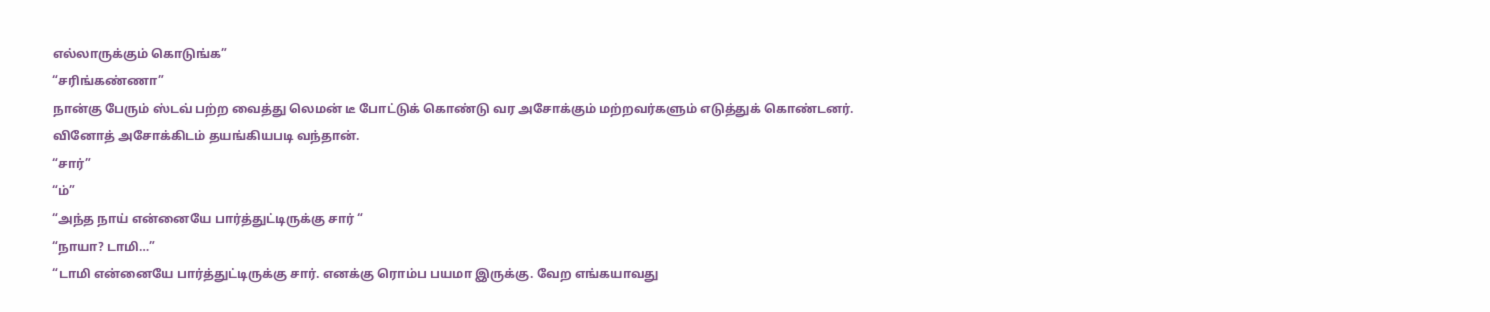எல்லாருக்கும் கொடுங்க”
“சரிங்கண்ணா”
நான்கு பேரும் ஸ்டவ் பற்ற வைத்து லெமன் டீ போட்டுக் கொண்டு வர அசோக்கும் மற்றவர்களும் எடுத்துக் கொண்டனர்.
வினோத் அசோக்கிடம் தயங்கியபடி வந்தான்.
“சார்”
“ம்”
“அந்த நாய் என்னையே பார்த்துட்டிருக்கு சார் “
“நாயா? டாமி…”
“டாமி என்னையே பார்த்துட்டிருக்கு சார். எனக்கு ரொம்ப பயமா இருக்கு. வேற எங்கயாவது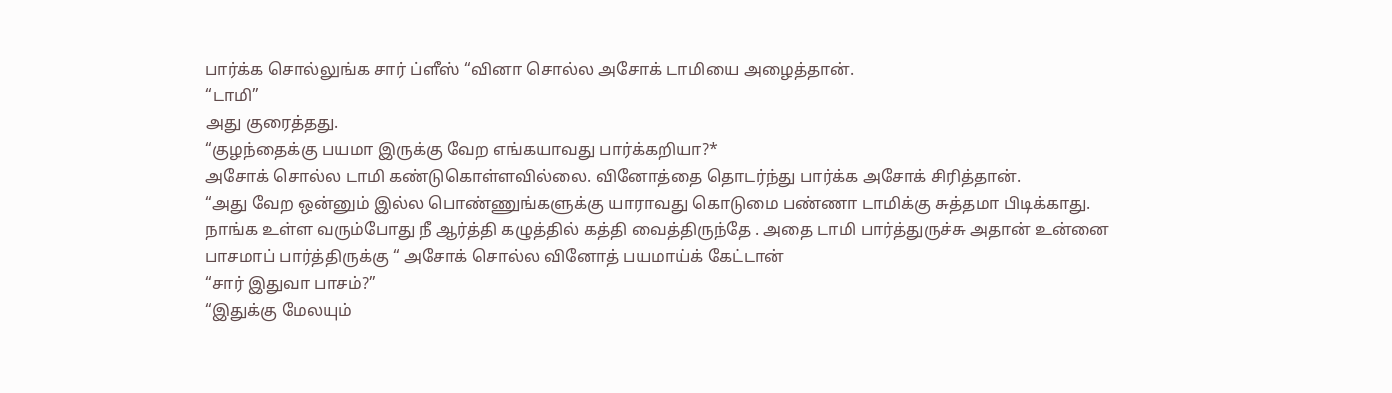பார்க்க சொல்லுங்க சார் ப்ளீஸ் “வினா சொல்ல அசோக் டாமியை அழைத்தான்.
“டாமி”
அது குரைத்தது.
“குழந்தைக்கு பயமா இருக்கு வேற எங்கயாவது பார்க்கறியா?*
அசோக் சொல்ல டாமி கண்டுகொள்ளவில்லை. வினோத்தை தொடர்ந்து பார்க்க அசோக் சிரித்தான்.
“அது வேற ஒன்னும் இல்ல பொண்ணுங்களுக்கு யாராவது கொடுமை பண்ணா டாமிக்கு சுத்தமா பிடிக்காது. நாங்க உள்ள வரும்போது நீ ஆர்த்தி கழுத்தில் கத்தி வைத்திருந்தே . அதை டாமி பார்த்துருச்சு அதான் உன்னை பாசமாப் பார்த்திருக்கு “ அசோக் சொல்ல வினோத் பயமாய்க் கேட்டான்
“சார் இதுவா பாசம்?”
“இதுக்கு மேலயும்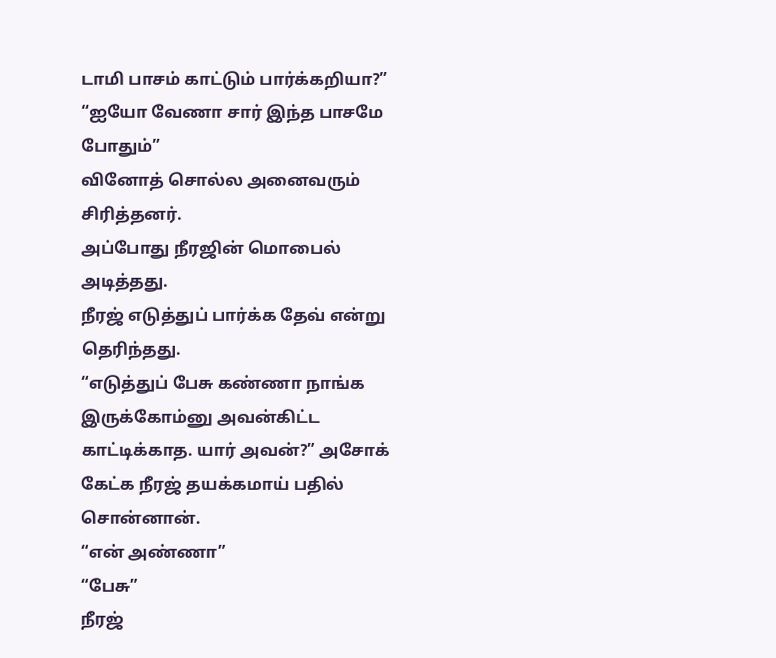டாமி பாசம் காட்டும் பார்க்கறியா?”
“ஐயோ வேணா சார் இந்த பாசமே போதும்”
வினோத் சொல்ல அனைவரும் சிரித்தனர்.
அப்போது நீரஜின் மொபைல் அடித்தது.
நீரஜ் எடுத்துப் பார்க்க தேவ் என்று தெரிந்தது.
“எடுத்துப் பேசு கண்ணா நாங்க இருக்கோம்னு அவன்கிட்ட காட்டிக்காத. யார் அவன்?” அசோக் கேட்க நீரஜ் தயக்கமாய் பதில் சொன்னான்.
“என் அண்ணா”
“பேசு”
நீரஜ்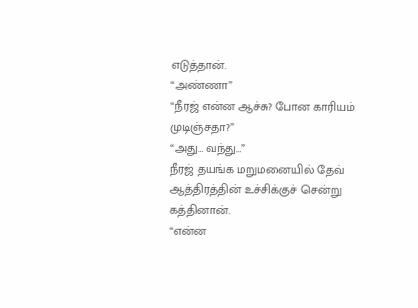எடுத்தான்.
“அண்ணா”
“நீரஜ் என்ன ஆச்சு? போன காரியம் முடிஞ்சதா?”
“அது… வந்து…”
நீரஜ் தயங்க மறுமனையில் தேவ் ஆத்திரத்தின் உச்சிக்குச் சென்று கத்தினான்.
“என்ன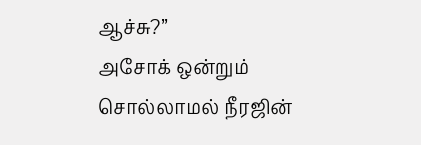ஆச்சு?”
அசோக் ஒன்றும் சொல்லாமல் நீரஜின்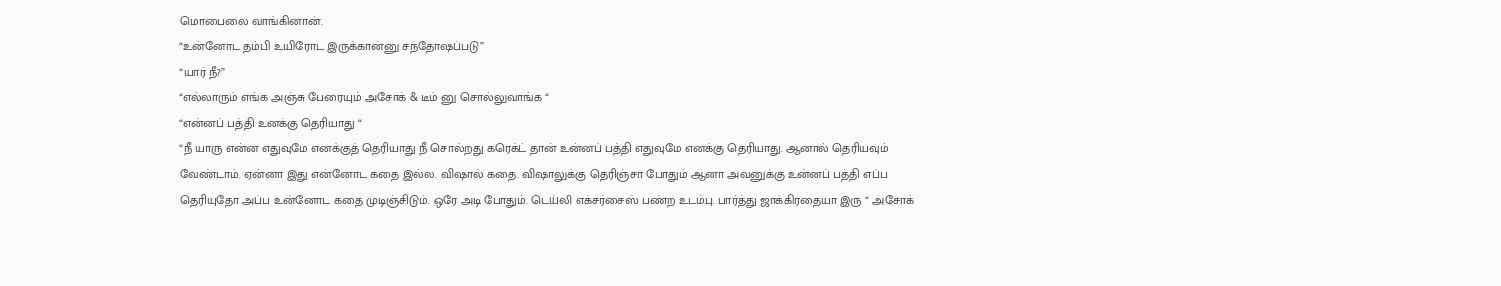மொபைலை வாங்கினான்.
“உன்னோட தம்பி உயிரோட இருக்கான்னு சந்தோஷப்படு”
“யார் நீ?”
“எல்லாரும் எங்க அஞ்சு பேரையும் அசோக் & டீம் னு சொல்லுவாங்க “
“என்னப் பத்தி உனக்கு தெரியாது “
“நீ யாரு என்ன எதுவுமே எனக்குத் தெரியாது நீ சொல்றது கரெக்ட் தான் உன்னப் பத்தி எதுவுமே எனக்கு தெரியாது. ஆனால் தெரியவும் வேண்டாம். ஏன்னா இது என்னோட கதை இல்ல. விஷால் கதை. விஷாலுக்கு தெரிஞ்சா போதும் ஆனா அவனுக்கு உன்னப் பத்தி எப்ப தெரியுதோ அப்ப உன்னோட கதை முடிஞ்சிடும். ஒரே அடி போதும். டெய்லி எக்சர்சைஸ் பண்ற உடம்பு. பார்த்து ஜாக்கிரதையா இரு “ அசோக்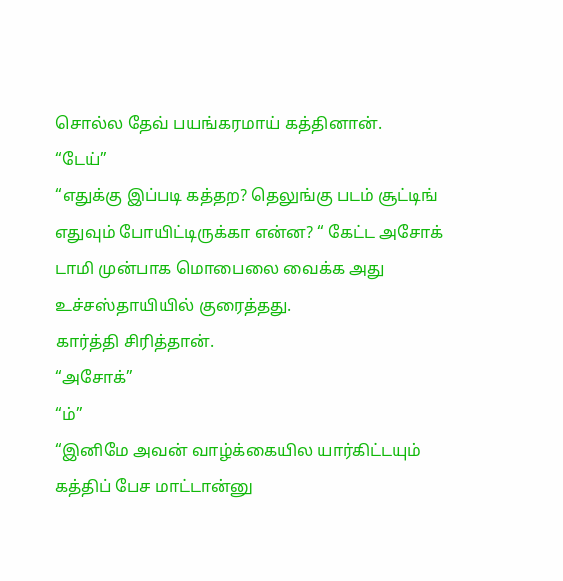சொல்ல தேவ் பயங்கரமாய் கத்தினான்.
“டேய்”
“எதுக்கு இப்படி கத்தற? தெலுங்கு படம் சூட்டிங் எதுவும் போயிட்டிருக்கா என்ன? “ கேட்ட அசோக் டாமி முன்பாக மொபைலை வைக்க அது உச்சஸ்தாயியில் குரைத்தது.
கார்த்தி சிரித்தான்.
“அசோக்”
“ம்”
“இனிமே அவன் வாழ்க்கையில யார்கிட்டயும் கத்திப் பேச மாட்டான்னு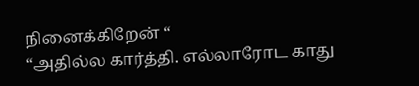நினைக்கிறேன் “
“அதில்ல கார்த்தி. எல்லாரோட காது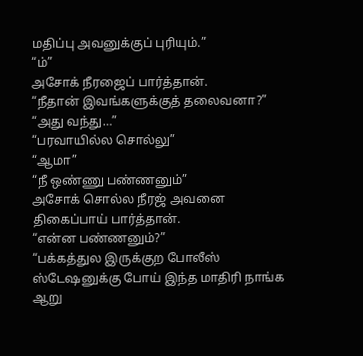மதிப்பு அவனுக்குப் புரியும்.”
“ம்”
அசோக் நீரஜைப் பார்த்தான்.
“நீதான் இவங்களுக்குத் தலைவனா?”
“அது வந்து…”
“பரவாயில்ல சொல்லு”
“ஆமா”
“நீ ஒண்ணு பண்ணனும்”
அசோக் சொல்ல நீரஜ் அவனை திகைப்பாய் பார்த்தான்.
“என்ன பண்ணனும்?”
“பக்கத்துல இருக்குற போலீஸ் ஸ்டேஷனுக்கு போய் இந்த மாதிரி நாங்க ஆறு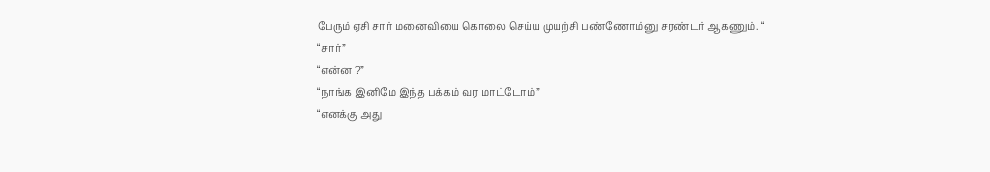பேரும் ஏசி சார் மனைவியை கொலை செய்ய முயற்சி பண்ணோம்னு சரண்டர் ஆகணும். “
“சார்”
“என்ன ?”
“நாங்க இனிமே இந்த பக்கம் வர மாட்டோம்”
“எனக்கு அது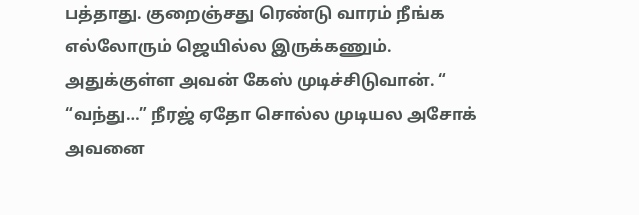பத்தாது. குறைஞ்சது ரெண்டு வாரம் நீங்க எல்லோரும் ஜெயில்ல இருக்கணும். அதுக்குள்ள அவன் கேஸ் முடிச்சிடுவான். “
“வந்து…” நீரஜ் ஏதோ சொல்ல முடியல அசோக் அவனை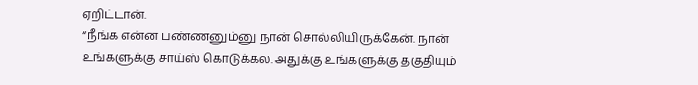ஏறிட்டான்.
“நீங்க என்ன பண்ணனும்னு நான் சொல்லியிருக்கேன். நான் உங்களுக்கு சாய்ஸ் கொடுக்கல. அதுக்கு உங்களுக்கு தகுதியும்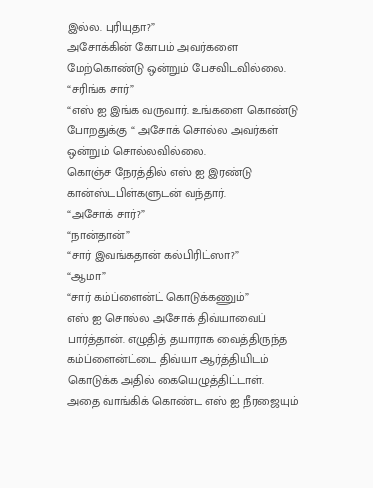இல்ல. புரியுதா?”
அசோக்கின் கோபம் அவர்களை மேற்கொண்டு ஒன்றும் பேசவிடவில்லை.
“சரிங்க சார்”
“எஸ் ஐ இங்க வருவார். உங்களை கொண்டு போறதுக்கு “ அசோக் சொல்ல அவர்கள் ஒன்றும் சொல்லவில்லை.
கொஞ்ச நேரத்தில் எஸ் ஐ இரண்டு கான்ஸ்டபிள்களுடன் வந்தார்.
“அசோக் சார்?”
“நான்தான்”
“சார் இவங்கதான் கல்பிரிட்ஸா?”
“ஆமா”
“சார் கம்ப்ளைன்ட் கொடுக்கணும்”
எஸ் ஐ சொல்ல அசோக் திவ்யாவைப் பார்த்தான். எழுதித் தயாராக வைத்திருந்த கம்ப்ளைன்ட்டை திவ்யா ஆர்த்தியிடம் கொடுக்க அதில் கையெழுத்திட்டாள்.
அதை வாங்கிக் கொண்ட எஸ் ஐ நீரஜையும்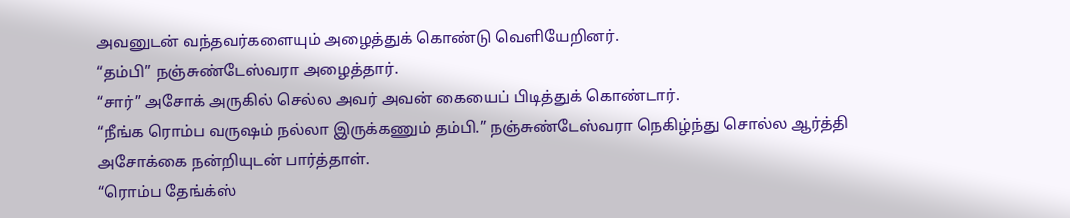அவனுடன் வந்தவர்களையும் அழைத்துக் கொண்டு வெளியேறினர்.
“தம்பி” நஞ்சுண்டேஸ்வரா அழைத்தார்.
“சார்” அசோக் அருகில் செல்ல அவர் அவன் கையைப் பிடித்துக் கொண்டார்.
“நீங்க ரொம்ப வருஷம் நல்லா இருக்கணும் தம்பி.” நஞ்சுண்டேஸ்வரா நெகிழ்ந்து சொல்ல ஆர்த்தி அசோக்கை நன்றியுடன் பார்த்தாள்.
“ரொம்ப தேங்க்ஸ்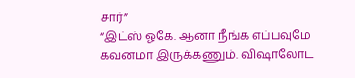சார்”
“இட்ஸ் ஓகே. ஆனா நீங்க எப்பவுமே கவனமா இருக்கணும். விஷாலோட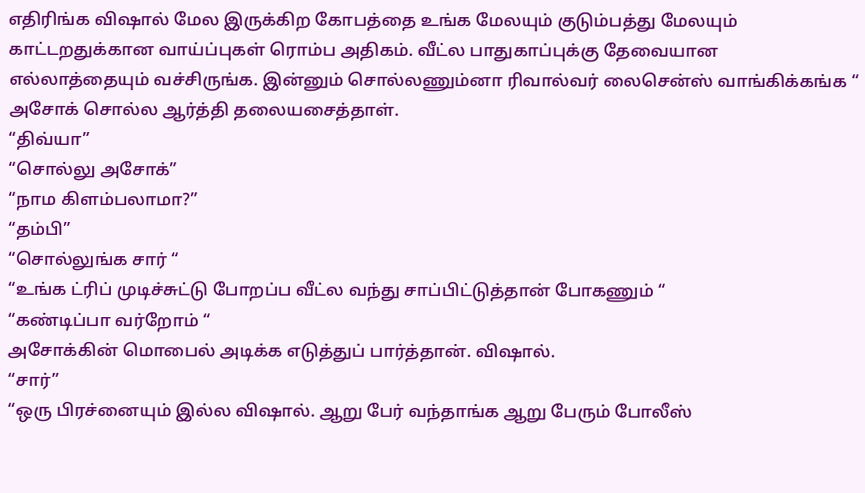எதிரிங்க விஷால் மேல இருக்கிற கோபத்தை உங்க மேலயும் குடும்பத்து மேலயும் காட்டறதுக்கான வாய்ப்புகள் ரொம்ப அதிகம். வீட்ல பாதுகாப்புக்கு தேவையான எல்லாத்தையும் வச்சிருங்க. இன்னும் சொல்லணும்னா ரிவால்வர் லைசென்ஸ் வாங்கிக்கங்க “ அசோக் சொல்ல ஆர்த்தி தலையசைத்தாள்.
“திவ்யா”
“சொல்லு அசோக்”
“நாம கிளம்பலாமா?”
“தம்பி”
“சொல்லுங்க சார் “
“உங்க ட்ரிப் முடிச்சுட்டு போறப்ப வீட்ல வந்து சாப்பிட்டுத்தான் போகணும் “
“கண்டிப்பா வர்றோம் “
அசோக்கின் மொபைல் அடிக்க எடுத்துப் பார்த்தான். விஷால்.
“சார்”
“ஒரு பிரச்னையும் இல்ல விஷால். ஆறு பேர் வந்தாங்க ஆறு பேரும் போலீஸ்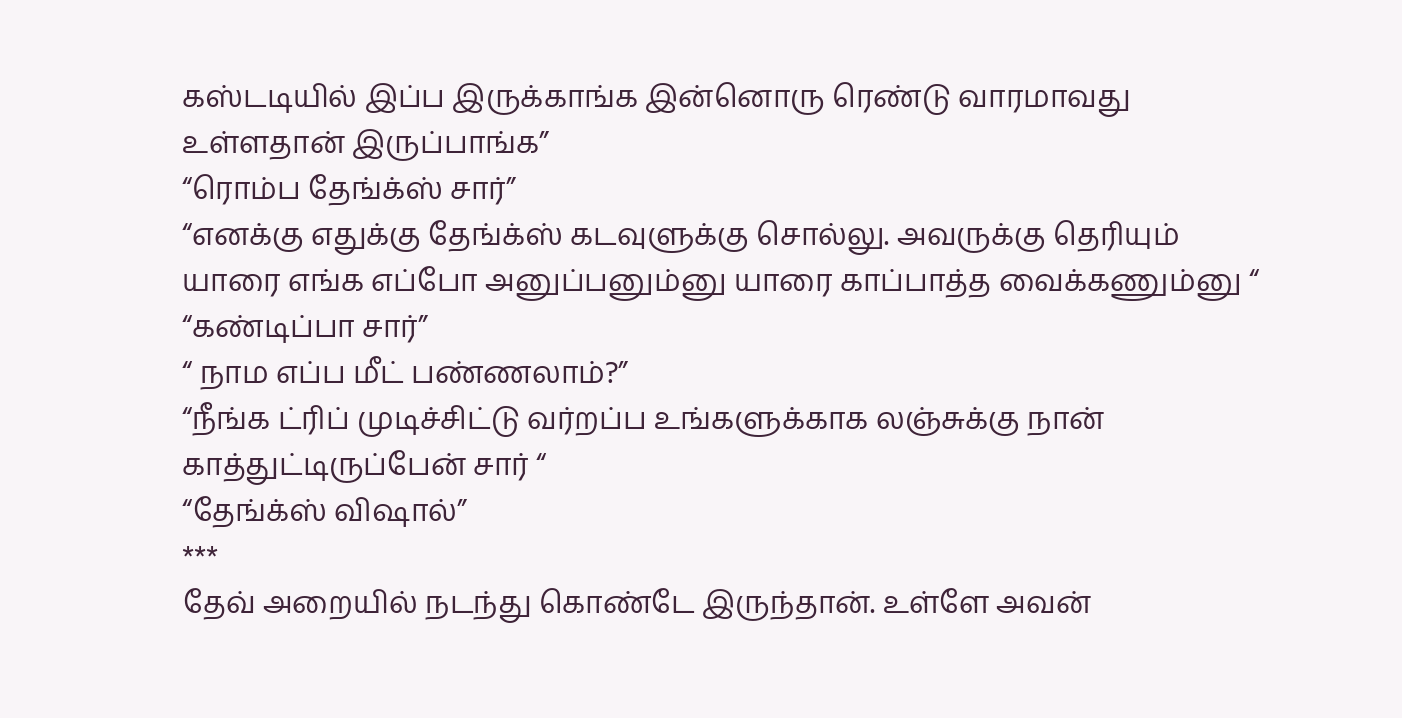கஸ்டடியில் இப்ப இருக்காங்க இன்னொரு ரெண்டு வாரமாவது உள்ளதான் இருப்பாங்க”
“ரொம்ப தேங்க்ஸ் சார்”
“எனக்கு எதுக்கு தேங்க்ஸ் கடவுளுக்கு சொல்லு. அவருக்கு தெரியும் யாரை எங்க எப்போ அனுப்பனும்னு யாரை காப்பாத்த வைக்கணும்னு “
“கண்டிப்பா சார்”
“ நாம எப்ப மீட் பண்ணலாம்?”
“நீங்க ட்ரிப் முடிச்சிட்டு வர்றப்ப உங்களுக்காக லஞ்சுக்கு நான் காத்துட்டிருப்பேன் சார் “
“தேங்க்ஸ் விஷால்”
***
தேவ் அறையில் நடந்து கொண்டே இருந்தான். உள்ளே அவன்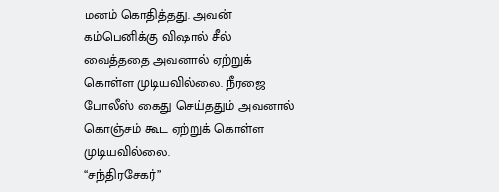மனம் கொதித்தது. அவன் கம்பெனிக்கு விஷால் சீல் வைத்ததை அவனால் ஏற்றுக் கொள்ள முடியவில்லை. நீரஜை போலீஸ் கைது செய்ததும் அவனால் கொஞ்சம் கூட ஏற்றுக் கொள்ள முடியவில்லை.
“சந்திரசேகர்”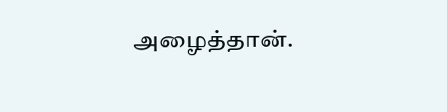அழைத்தான்.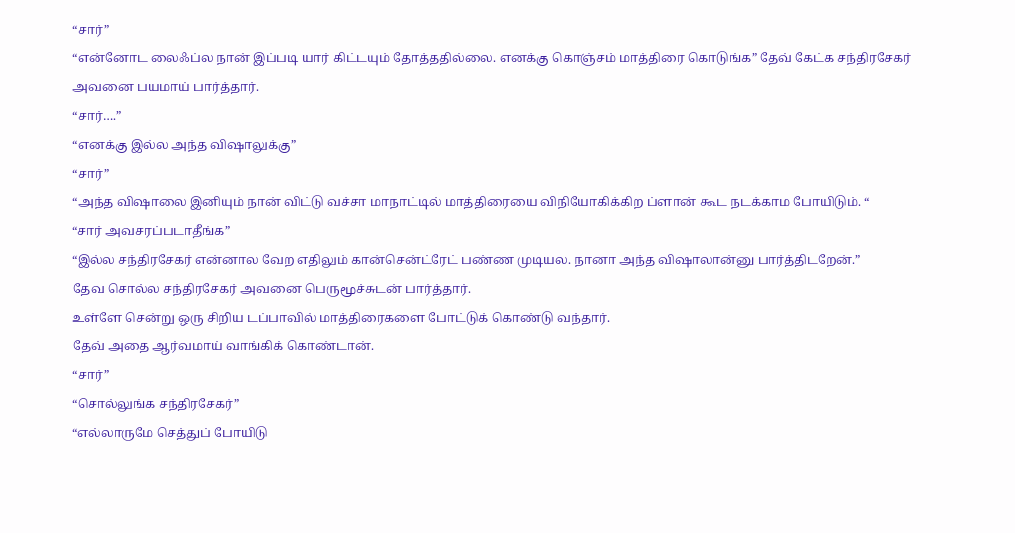“சார்”
“என்னோட லைஃப்ல நான் இப்படி யார் கிட்டயும் தோத்ததில்லை. எனக்கு கொஞ்சம் மாத்திரை கொடுங்க” தேவ் கேட்க சந்திரசேகர் அவனை பயமாய் பார்த்தார்.
“சார்….”
“எனக்கு இல்ல அந்த விஷாலுக்கு”
“சார்”
“அந்த விஷாலை இனியும் நான் விட்டு வச்சா மாநாட்டில் மாத்திரையை விநியோகிக்கிற ப்ளான் கூட நடக்காம போயிடும். “
“சார் அவசரப்படாதீங்க”
“இல்ல சந்திரசேகர் என்னால வேற எதிலும் கான்சென்ட்ரேட் பண்ண முடியல. நானா அந்த விஷாலான்னு பார்த்திடறேன்.”
தேவ சொல்ல சந்திரசேகர் அவனை பெருமூச்சுடன் பார்த்தார்.
உள்ளே சென்று ஒரு சிறிய டப்பாவில் மாத்திரைகளை போட்டுக் கொண்டு வந்தார்.
தேவ் அதை ஆர்வமாய் வாங்கிக் கொண்டான்.
“சார்”
“சொல்லுங்க சந்திரசேகர்”
“எல்லாருமே செத்துப் போயிடு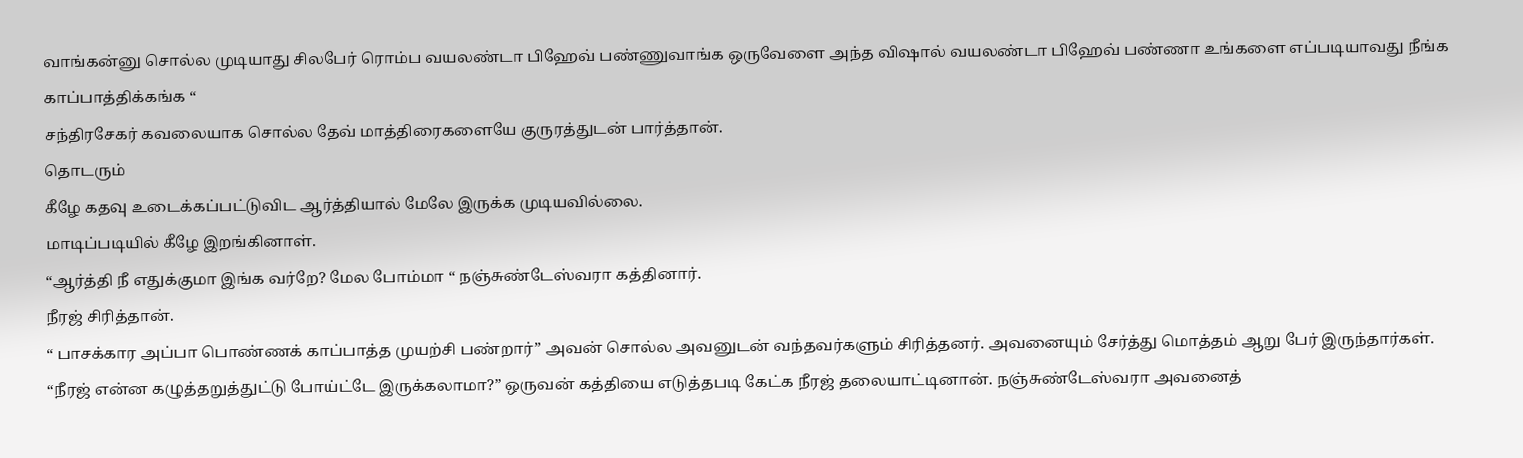வாங்கன்னு சொல்ல முடியாது சிலபேர் ரொம்ப வயலண்டா பிஹேவ் பண்ணுவாங்க ஒருவேளை அந்த விஷால் வயலண்டா பிஹேவ் பண்ணா உங்களை எப்படியாவது நீங்க காப்பாத்திக்கங்க “
சந்திரசேகர் கவலையாக சொல்ல தேவ் மாத்திரைகளையே குருரத்துடன் பார்த்தான்.
தொடரும்
கீழே கதவு உடைக்கப்பட்டுவிட ஆர்த்தியால் மேலே இருக்க முடியவில்லை.
மாடிப்படியில் கீழே இறங்கினாள்.
“ஆர்த்தி நீ எதுக்குமா இங்க வர்றே? மேல போம்மா “ நஞ்சுண்டேஸ்வரா கத்தினார்.
நீரஜ் சிரித்தான்.
“ பாசக்கார அப்பா பொண்ணக் காப்பாத்த முயற்சி பண்றார்” அவன் சொல்ல அவனுடன் வந்தவர்களும் சிரித்தனர். அவனையும் சேர்த்து மொத்தம் ஆறு பேர் இருந்தார்கள்.
“நீரஜ் என்ன கழுத்தறுத்துட்டு போய்ட்டே இருக்கலாமா?” ஒருவன் கத்தியை எடுத்தபடி கேட்க நீரஜ் தலையாட்டினான். நஞ்சுண்டேஸ்வரா அவனைத்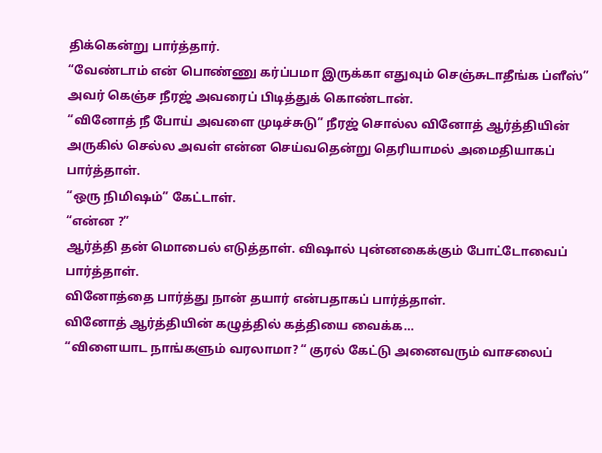திக்கென்று பார்த்தார்.
“வேண்டாம் என் பொண்ணு கர்ப்பமா இருக்கா எதுவும் செஞ்சுடாதீங்க ப்ளீஸ்” அவர் கெஞ்ச நீரஜ் அவரைப் பிடித்துக் கொண்டான்.
“வினோத் நீ போய் அவளை முடிச்சுடு” நீரஜ் சொல்ல வினோத் ஆர்த்தியின் அருகில் செல்ல அவள் என்ன செய்வதென்று தெரியாமல் அமைதியாகப் பார்த்தாள்.
“ஒரு நிமிஷம்” கேட்டாள்.
“என்ன ?”
ஆர்த்தி தன் மொபைல் எடுத்தாள். விஷால் புன்னகைக்கும் போட்டோவைப் பார்த்தாள்.
வினோத்தை பார்த்து நான் தயார் என்பதாகப் பார்த்தாள்.
வினோத் ஆர்த்தியின் கழுத்தில் கத்தியை வைக்க…
“விளையாட நாங்களும் வரலாமா? “ குரல் கேட்டு அனைவரும் வாசலைப்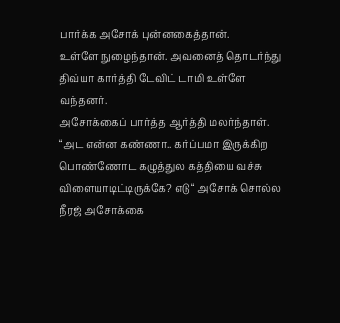பார்க்க அசோக் புன்னகைத்தான்.
உள்ளே நுழைந்தான். அவனைத் தொடர்ந்து திவ்யா கார்த்தி டேவிட் டாமி உள்ளே வந்தனர்.
அசோக்கைப் பார்த்த ஆர்த்தி மலர்ந்தாள்.
“அட என்ன கண்ணா.. கர்ப்பமா இருக்கிற பொண்ணோட கழுத்துல கத்தியை வச்சு விளையாடிட்டிருக்கே? எடு “ அசோக் சொல்ல நீரஜ் அசோக்கை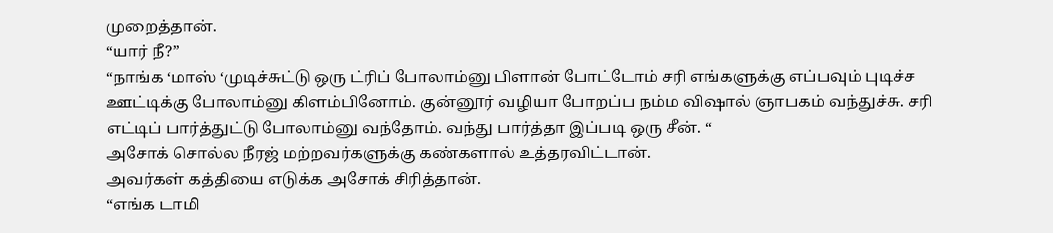முறைத்தான்.
“யார் நீ?”
“நாங்க ‘மாஸ் ‘முடிச்சுட்டு ஒரு ட்ரிப் போலாம்னு பிளான் போட்டோம் சரி எங்களுக்கு எப்பவும் புடிச்ச ஊட்டிக்கு போலாம்னு கிளம்பினோம். குன்னூர் வழியா போறப்ப நம்ம விஷால் ஞாபகம் வந்துச்சு. சரி எட்டிப் பார்த்துட்டு போலாம்னு வந்தோம். வந்து பார்த்தா இப்படி ஒரு சீன். “
அசோக் சொல்ல நீரஜ் மற்றவர்களுக்கு கண்களால் உத்தரவிட்டான்.
அவர்கள் கத்தியை எடுக்க அசோக் சிரித்தான்.
“எங்க டாமி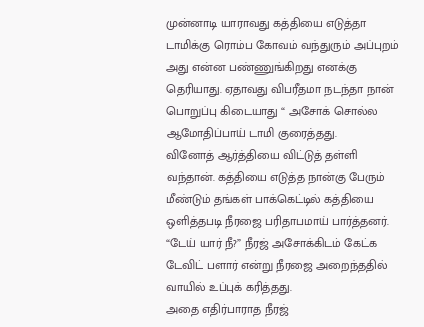முன்னாடி யாராவது கத்தியை எடுத்தா டாமிக்கு ரொம்ப கோவம் வந்துரும் அப்புறம் அது என்ன பண்ணுங்கிறது எனக்கு தெரியாது. ஏதாவது விபரீதமா நடந்தா நான் பொறுப்பு கிடையாது “ அசோக் சொல்ல ஆமோதிப்பாய் டாமி குரைத்தது.
வினோத் ஆர்த்தியை விட்டுத் தள்ளி வந்தான். கத்தியை எடுத்த நான்கு பேரும் மீண்டும் தங்கள் பாக்கெட்டில் கத்தியை ஒளித்தபடி நீரஜை பரிதாபமாய் பார்த்தனர்.
“டேய் யார் நீ?” நீரஜ் அசோக்கிடம் கேட்க டேவிட் பளார் என்று நீரஜை அறைந்ததில் வாயில் உப்புக் கரித்தது.
அதை எதிர்பாராத நீரஜ்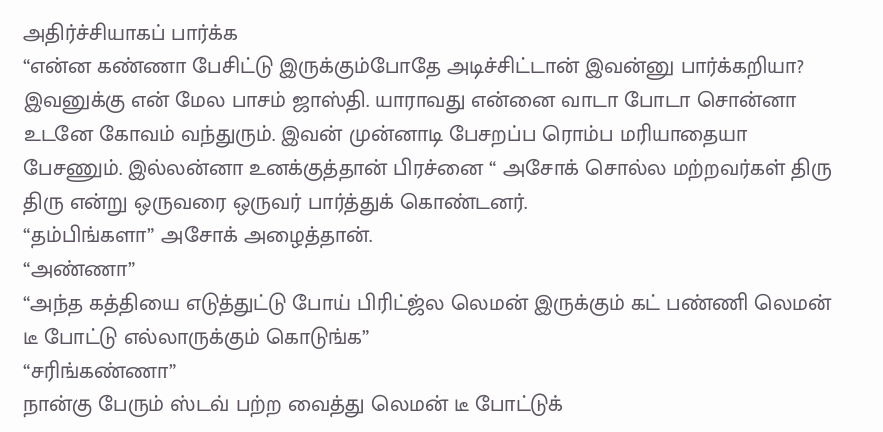அதிர்ச்சியாகப் பார்க்க
“என்ன கண்ணா பேசிட்டு இருக்கும்போதே அடிச்சிட்டான் இவன்னு பார்க்கறியா? இவனுக்கு என் மேல பாசம் ஜாஸ்தி. யாராவது என்னை வாடா போடா சொன்னா உடனே கோவம் வந்துரும். இவன் முன்னாடி பேசறப்ப ரொம்ப மரியாதையா பேசணும். இல்லன்னா உனக்குத்தான் பிரச்னை “ அசோக் சொல்ல மற்றவர்கள் திரு திரு என்று ஒருவரை ஒருவர் பார்த்துக் கொண்டனர்.
“தம்பிங்களா” அசோக் அழைத்தான்.
“அண்ணா”
“அந்த கத்தியை எடுத்துட்டு போய் பிரிட்ஜ்ல லெமன் இருக்கும் கட் பண்ணி லெமன் டீ போட்டு எல்லாருக்கும் கொடுங்க”
“சரிங்கண்ணா”
நான்கு பேரும் ஸ்டவ் பற்ற வைத்து லெமன் டீ போட்டுக்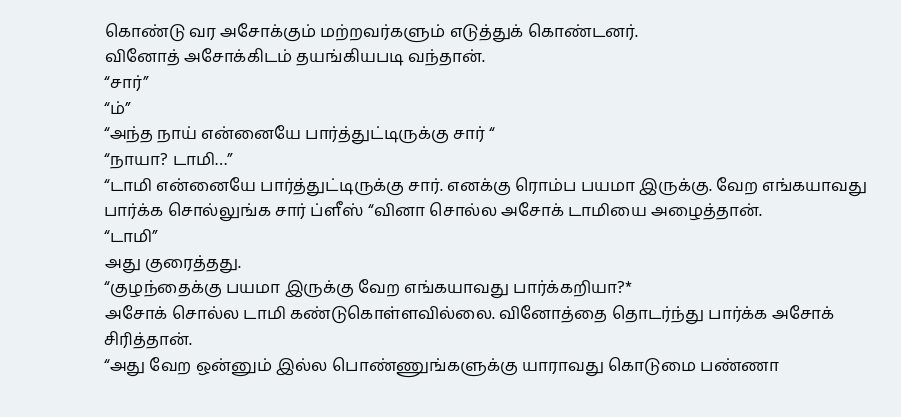கொண்டு வர அசோக்கும் மற்றவர்களும் எடுத்துக் கொண்டனர்.
வினோத் அசோக்கிடம் தயங்கியபடி வந்தான்.
“சார்”
“ம்”
“அந்த நாய் என்னையே பார்த்துட்டிருக்கு சார் “
“நாயா? டாமி…”
“டாமி என்னையே பார்த்துட்டிருக்கு சார். எனக்கு ரொம்ப பயமா இருக்கு. வேற எங்கயாவது பார்க்க சொல்லுங்க சார் ப்ளீஸ் “வினா சொல்ல அசோக் டாமியை அழைத்தான்.
“டாமி”
அது குரைத்தது.
“குழந்தைக்கு பயமா இருக்கு வேற எங்கயாவது பார்க்கறியா?*
அசோக் சொல்ல டாமி கண்டுகொள்ளவில்லை. வினோத்தை தொடர்ந்து பார்க்க அசோக் சிரித்தான்.
“அது வேற ஒன்னும் இல்ல பொண்ணுங்களுக்கு யாராவது கொடுமை பண்ணா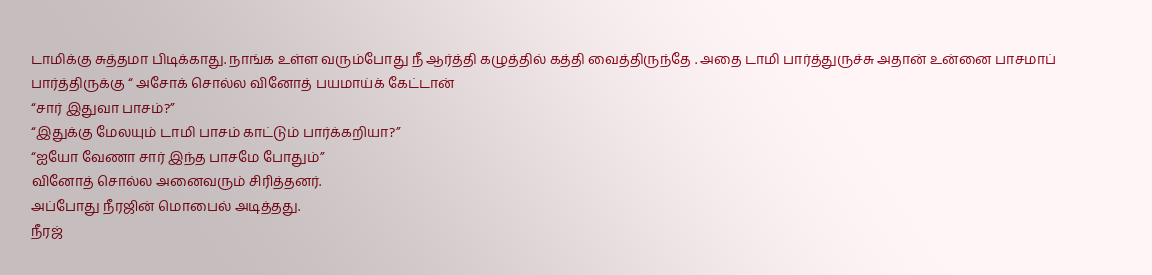டாமிக்கு சுத்தமா பிடிக்காது. நாங்க உள்ள வரும்போது நீ ஆர்த்தி கழுத்தில் கத்தி வைத்திருந்தே . அதை டாமி பார்த்துருச்சு அதான் உன்னை பாசமாப் பார்த்திருக்கு “ அசோக் சொல்ல வினோத் பயமாய்க் கேட்டான்
“சார் இதுவா பாசம்?”
“இதுக்கு மேலயும் டாமி பாசம் காட்டும் பார்க்கறியா?”
“ஐயோ வேணா சார் இந்த பாசமே போதும்”
வினோத் சொல்ல அனைவரும் சிரித்தனர்.
அப்போது நீரஜின் மொபைல் அடித்தது.
நீரஜ்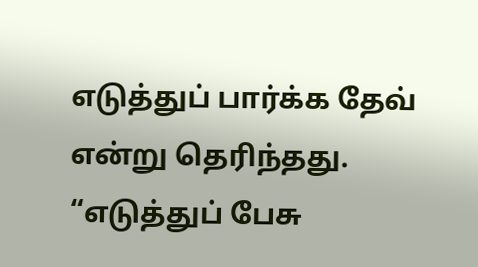எடுத்துப் பார்க்க தேவ் என்று தெரிந்தது.
“எடுத்துப் பேசு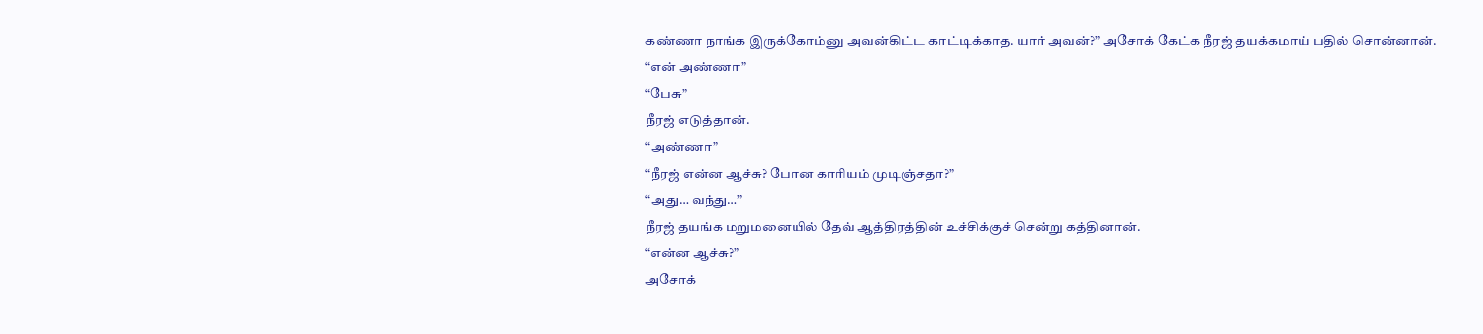கண்ணா நாங்க இருக்கோம்னு அவன்கிட்ட காட்டிக்காத. யார் அவன்?” அசோக் கேட்க நீரஜ் தயக்கமாய் பதில் சொன்னான்.
“என் அண்ணா”
“பேசு”
நீரஜ் எடுத்தான்.
“அண்ணா”
“நீரஜ் என்ன ஆச்சு? போன காரியம் முடிஞ்சதா?”
“அது… வந்து…”
நீரஜ் தயங்க மறுமனையில் தேவ் ஆத்திரத்தின் உச்சிக்குச் சென்று கத்தினான்.
“என்ன ஆச்சு?”
அசோக்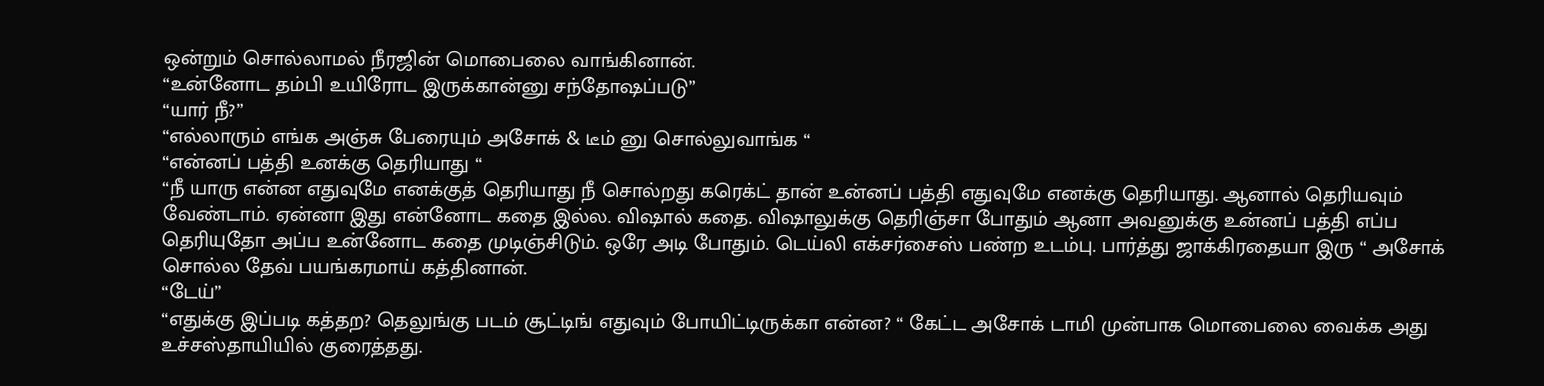ஒன்றும் சொல்லாமல் நீரஜின் மொபைலை வாங்கினான்.
“உன்னோட தம்பி உயிரோட இருக்கான்னு சந்தோஷப்படு”
“யார் நீ?”
“எல்லாரும் எங்க அஞ்சு பேரையும் அசோக் & டீம் னு சொல்லுவாங்க “
“என்னப் பத்தி உனக்கு தெரியாது “
“நீ யாரு என்ன எதுவுமே எனக்குத் தெரியாது நீ சொல்றது கரெக்ட் தான் உன்னப் பத்தி எதுவுமே எனக்கு தெரியாது. ஆனால் தெரியவும் வேண்டாம். ஏன்னா இது என்னோட கதை இல்ல. விஷால் கதை. விஷாலுக்கு தெரிஞ்சா போதும் ஆனா அவனுக்கு உன்னப் பத்தி எப்ப தெரியுதோ அப்ப உன்னோட கதை முடிஞ்சிடும். ஒரே அடி போதும். டெய்லி எக்சர்சைஸ் பண்ற உடம்பு. பார்த்து ஜாக்கிரதையா இரு “ அசோக் சொல்ல தேவ் பயங்கரமாய் கத்தினான்.
“டேய்”
“எதுக்கு இப்படி கத்தற? தெலுங்கு படம் சூட்டிங் எதுவும் போயிட்டிருக்கா என்ன? “ கேட்ட அசோக் டாமி முன்பாக மொபைலை வைக்க அது உச்சஸ்தாயியில் குரைத்தது.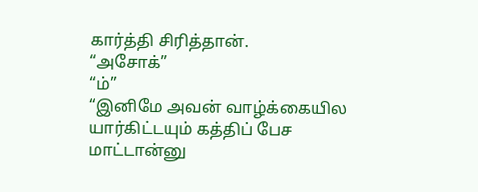கார்த்தி சிரித்தான்.
“அசோக்”
“ம்”
“இனிமே அவன் வாழ்க்கையில யார்கிட்டயும் கத்திப் பேச மாட்டான்னு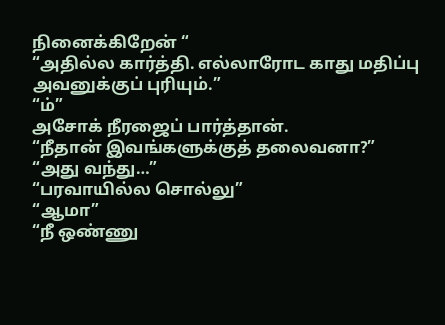நினைக்கிறேன் “
“அதில்ல கார்த்தி. எல்லாரோட காது மதிப்பு அவனுக்குப் புரியும்.”
“ம்”
அசோக் நீரஜைப் பார்த்தான்.
“நீதான் இவங்களுக்குத் தலைவனா?”
“அது வந்து…”
“பரவாயில்ல சொல்லு”
“ஆமா”
“நீ ஒண்ணு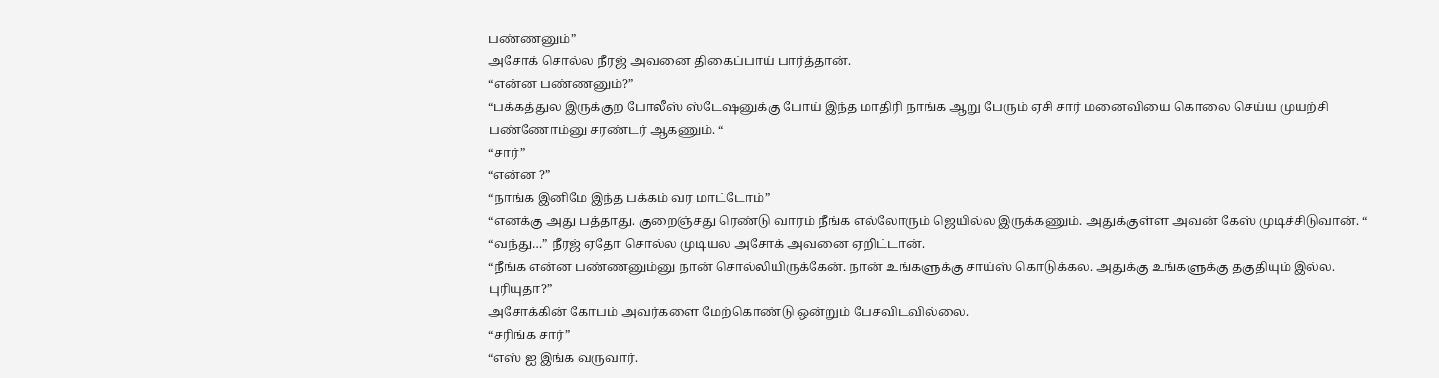பண்ணனும்”
அசோக் சொல்ல நீரஜ் அவனை திகைப்பாய் பார்த்தான்.
“என்ன பண்ணனும்?”
“பக்கத்துல இருக்குற போலீஸ் ஸ்டேஷனுக்கு போய் இந்த மாதிரி நாங்க ஆறு பேரும் ஏசி சார் மனைவியை கொலை செய்ய முயற்சி பண்ணோம்னு சரண்டர் ஆகணும். “
“சார்”
“என்ன ?”
“நாங்க இனிமே இந்த பக்கம் வர மாட்டோம்”
“எனக்கு அது பத்தாது. குறைஞ்சது ரெண்டு வாரம் நீங்க எல்லோரும் ஜெயில்ல இருக்கணும். அதுக்குள்ள அவன் கேஸ் முடிச்சிடுவான். “
“வந்து…” நீரஜ் ஏதோ சொல்ல முடியல அசோக் அவனை ஏறிட்டான்.
“நீங்க என்ன பண்ணனும்னு நான் சொல்லியிருக்கேன். நான் உங்களுக்கு சாய்ஸ் கொடுக்கல. அதுக்கு உங்களுக்கு தகுதியும் இல்ல. புரியுதா?”
அசோக்கின் கோபம் அவர்களை மேற்கொண்டு ஒன்றும் பேசவிடவில்லை.
“சரிங்க சார்”
“எஸ் ஐ இங்க வருவார்.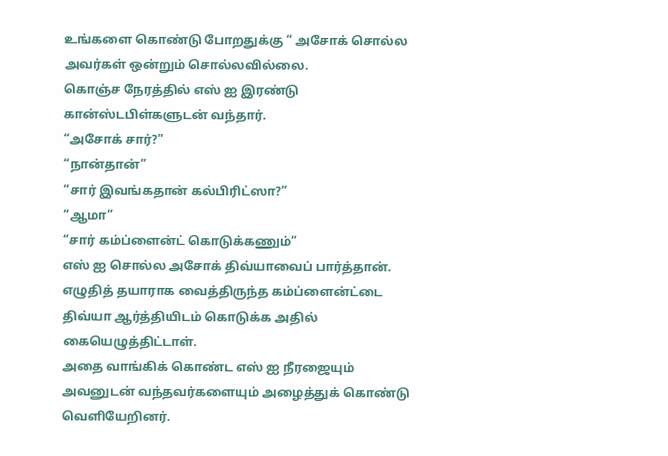உங்களை கொண்டு போறதுக்கு “ அசோக் சொல்ல அவர்கள் ஒன்றும் சொல்லவில்லை.
கொஞ்ச நேரத்தில் எஸ் ஐ இரண்டு கான்ஸ்டபிள்களுடன் வந்தார்.
“அசோக் சார்?”
“நான்தான்”
“சார் இவங்கதான் கல்பிரிட்ஸா?”
“ஆமா”
“சார் கம்ப்ளைன்ட் கொடுக்கணும்”
எஸ் ஐ சொல்ல அசோக் திவ்யாவைப் பார்த்தான். எழுதித் தயாராக வைத்திருந்த கம்ப்ளைன்ட்டை திவ்யா ஆர்த்தியிடம் கொடுக்க அதில் கையெழுத்திட்டாள்.
அதை வாங்கிக் கொண்ட எஸ் ஐ நீரஜையும் அவனுடன் வந்தவர்களையும் அழைத்துக் கொண்டு வெளியேறினர்.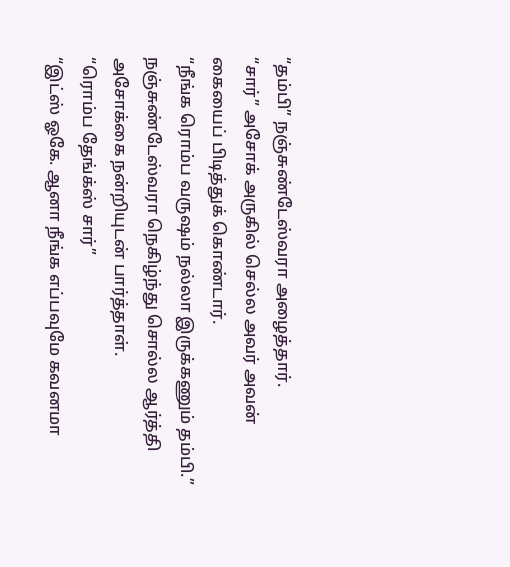“தம்பி” நஞ்சுண்டேஸ்வரா அழைத்தார்.
“சார்” அசோக் அருகில் செல்ல அவர் அவன் கையைப் பிடித்துக் கொண்டார்.
“நீங்க ரொம்ப வருஷம் நல்லா இருக்கணும் தம்பி.” நஞ்சுண்டேஸ்வரா நெகிழ்ந்து சொல்ல ஆர்த்தி அசோக்கை நன்றியுடன் பார்த்தாள்.
“ரொம்ப தேங்க்ஸ் சார்”
“இட்ஸ் ஓகே. ஆனா நீங்க எப்பவுமே கவனமா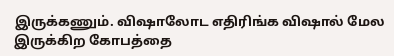இருக்கணும். விஷாலோட எதிரிங்க விஷால் மேல இருக்கிற கோபத்தை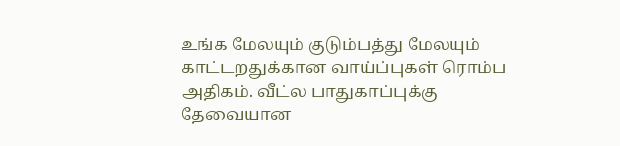உங்க மேலயும் குடும்பத்து மேலயும் காட்டறதுக்கான வாய்ப்புகள் ரொம்ப அதிகம். வீட்ல பாதுகாப்புக்கு தேவையான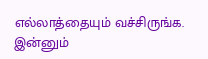எல்லாத்தையும் வச்சிருங்க. இன்னும்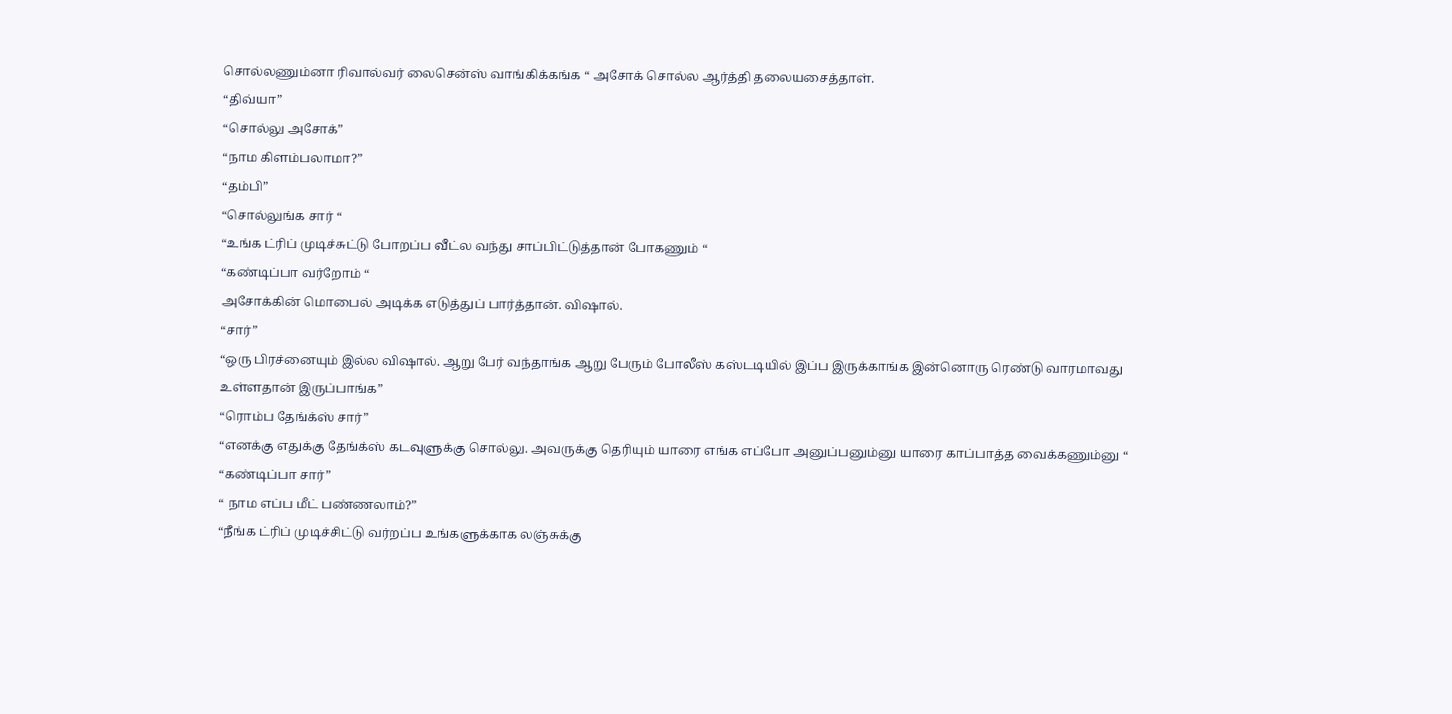சொல்லணும்னா ரிவால்வர் லைசென்ஸ் வாங்கிக்கங்க “ அசோக் சொல்ல ஆர்த்தி தலையசைத்தாள்.
“திவ்யா”
“சொல்லு அசோக்”
“நாம கிளம்பலாமா?”
“தம்பி”
“சொல்லுங்க சார் “
“உங்க ட்ரிப் முடிச்சுட்டு போறப்ப வீட்ல வந்து சாப்பிட்டுத்தான் போகணும் “
“கண்டிப்பா வர்றோம் “
அசோக்கின் மொபைல் அடிக்க எடுத்துப் பார்த்தான். விஷால்.
“சார்”
“ஒரு பிரச்னையும் இல்ல விஷால். ஆறு பேர் வந்தாங்க ஆறு பேரும் போலீஸ் கஸ்டடியில் இப்ப இருக்காங்க இன்னொரு ரெண்டு வாரமாவது உள்ளதான் இருப்பாங்க”
“ரொம்ப தேங்க்ஸ் சார்”
“எனக்கு எதுக்கு தேங்க்ஸ் கடவுளுக்கு சொல்லு. அவருக்கு தெரியும் யாரை எங்க எப்போ அனுப்பனும்னு யாரை காப்பாத்த வைக்கணும்னு “
“கண்டிப்பா சார்”
“ நாம எப்ப மீட் பண்ணலாம்?”
“நீங்க ட்ரிப் முடிச்சிட்டு வர்றப்ப உங்களுக்காக லஞ்சுக்கு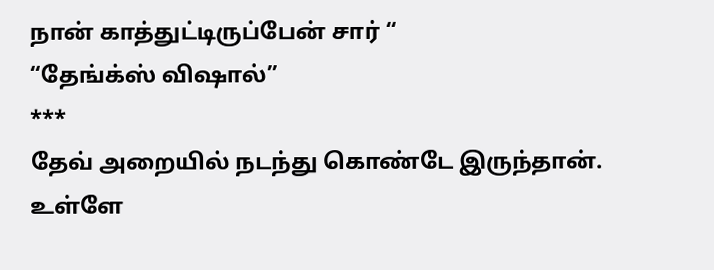நான் காத்துட்டிருப்பேன் சார் “
“தேங்க்ஸ் விஷால்”
***
தேவ் அறையில் நடந்து கொண்டே இருந்தான். உள்ளே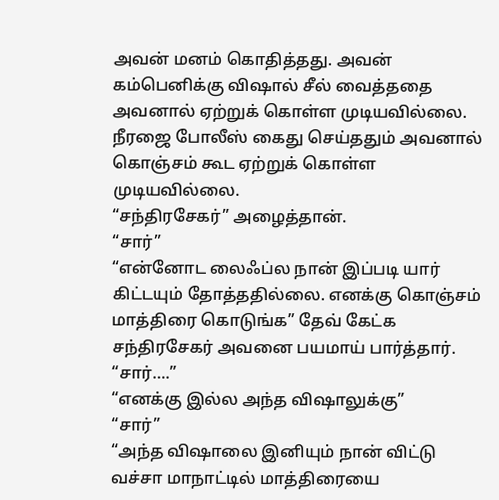அவன் மனம் கொதித்தது. அவன் கம்பெனிக்கு விஷால் சீல் வைத்ததை அவனால் ஏற்றுக் கொள்ள முடியவில்லை. நீரஜை போலீஸ் கைது செய்ததும் அவனால் கொஞ்சம் கூட ஏற்றுக் கொள்ள முடியவில்லை.
“சந்திரசேகர்” அழைத்தான்.
“சார்”
“என்னோட லைஃப்ல நான் இப்படி யார் கிட்டயும் தோத்ததில்லை. எனக்கு கொஞ்சம் மாத்திரை கொடுங்க” தேவ் கேட்க சந்திரசேகர் அவனை பயமாய் பார்த்தார்.
“சார்….”
“எனக்கு இல்ல அந்த விஷாலுக்கு”
“சார்”
“அந்த விஷாலை இனியும் நான் விட்டு வச்சா மாநாட்டில் மாத்திரையை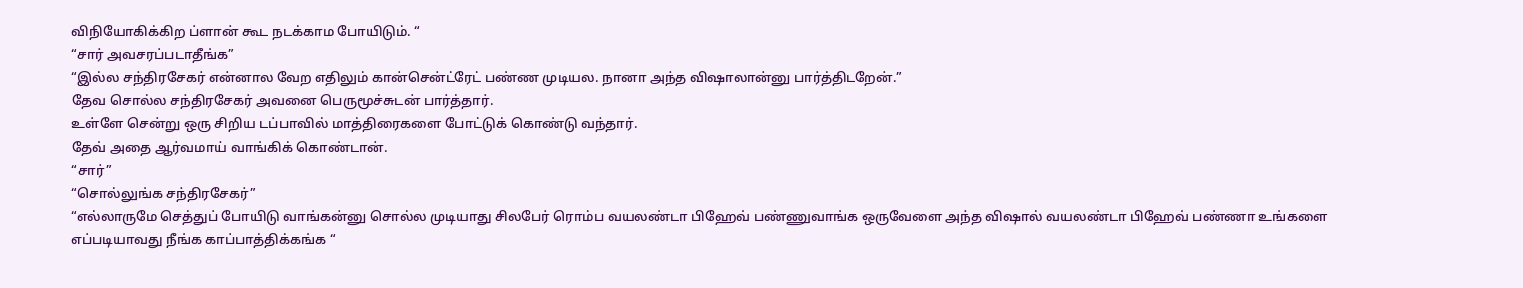விநியோகிக்கிற ப்ளான் கூட நடக்காம போயிடும். “
“சார் அவசரப்படாதீங்க”
“இல்ல சந்திரசேகர் என்னால வேற எதிலும் கான்சென்ட்ரேட் பண்ண முடியல. நானா அந்த விஷாலான்னு பார்த்திடறேன்.”
தேவ சொல்ல சந்திரசேகர் அவனை பெருமூச்சுடன் பார்த்தார்.
உள்ளே சென்று ஒரு சிறிய டப்பாவில் மாத்திரைகளை போட்டுக் கொண்டு வந்தார்.
தேவ் அதை ஆர்வமாய் வாங்கிக் கொண்டான்.
“சார்”
“சொல்லுங்க சந்திரசேகர்”
“எல்லாருமே செத்துப் போயிடு வாங்கன்னு சொல்ல முடியாது சிலபேர் ரொம்ப வயலண்டா பிஹேவ் பண்ணுவாங்க ஒருவேளை அந்த விஷால் வயலண்டா பிஹேவ் பண்ணா உங்களை எப்படியாவது நீங்க காப்பாத்திக்கங்க “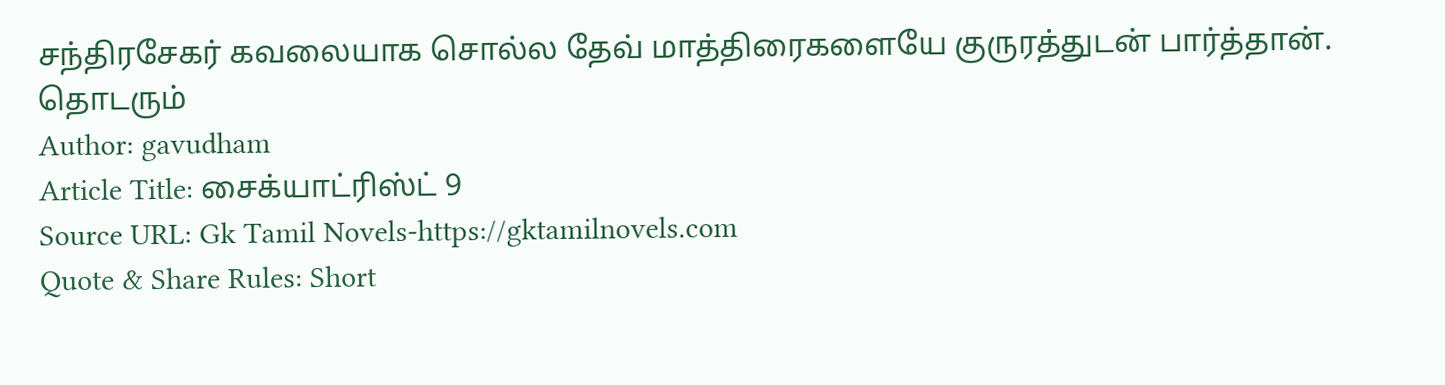சந்திரசேகர் கவலையாக சொல்ல தேவ் மாத்திரைகளையே குருரத்துடன் பார்த்தான்.
தொடரும்
Author: gavudham
Article Title: சைக்யாட்ரிஸ்ட் 9
Source URL: Gk Tamil Novels-https://gktamilnovels.com
Quote & Share Rules: Short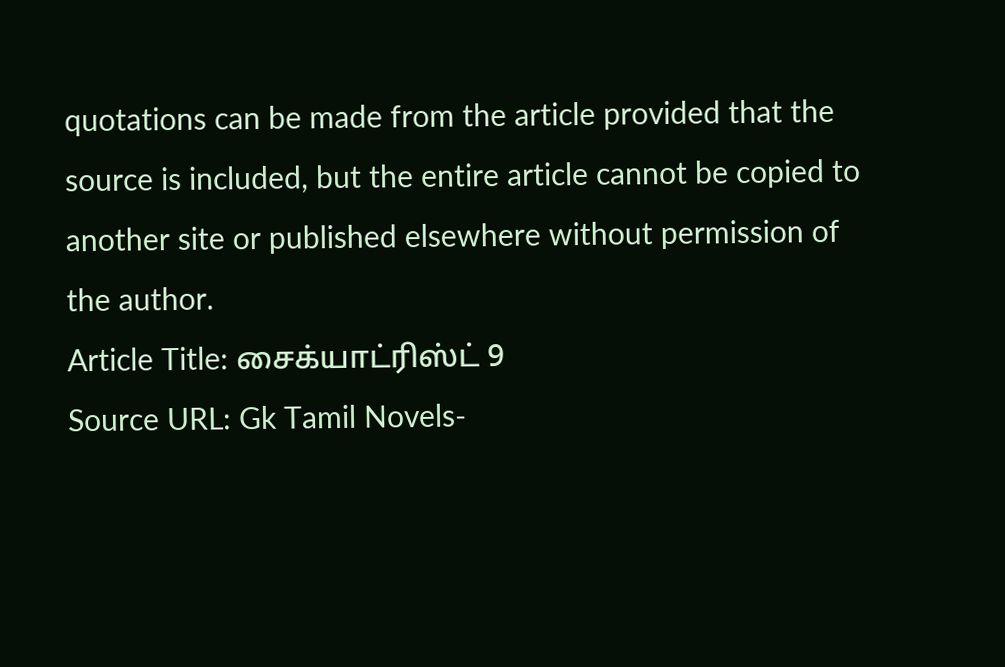quotations can be made from the article provided that the source is included, but the entire article cannot be copied to another site or published elsewhere without permission of the author.
Article Title: சைக்யாட்ரிஸ்ட் 9
Source URL: Gk Tamil Novels-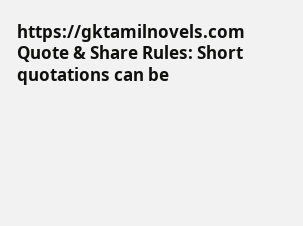https://gktamilnovels.com
Quote & Share Rules: Short quotations can be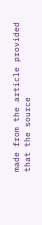made from the article provided that the source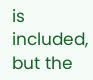is included, but the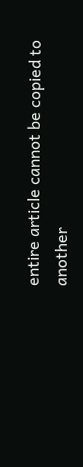entire article cannot be copied to another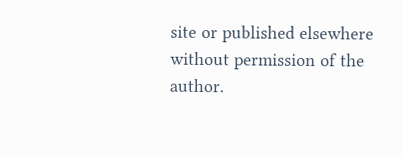site or published elsewhere without permission of the author.